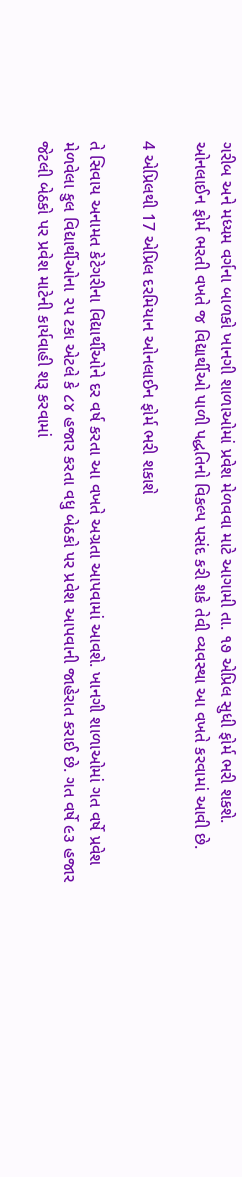ગરીબ અને મધ્યમ વર્ગના બાળકો ખાનગી શાળાઓમાં પ્રવેશ મેળવવા માટે આગામી તા. ૧૭ એપ્રિલ સુધી ફોર્મ ભરી શકશે. ઓનલાઈન ફોર્મ ભરતી વખતે જ વિદ્યાર્થીઓ પાળી પદ્ધતિનો વિકલ્પ પસંદ કરી શકે તેવી વ્યવસ્થા આ વખતે કરવામાં આવી છે.

4 એપ્રિલથી 17 એપ્રિલ દરમિયાન ઓનલાઈન ફોર્મ ભરી શકાશે

તે સિવાય અનામત કેટેગરીના વિદ્યાર્થીઓને દર વર્ષ કરતા આ વખતે અગ્રતા આપવામાં આવશે. ખાનગી શાળાઓમાં ગત વર્ષે પ્રવેશ મેળવેલા કુલ વિદ્યાર્થીઓના ૨૫ ટકા એટલે કે ૮૪ હજાર કરતા વધુ બેઠકો પર પ્રવેશ આપવાની જાહેરાત કરાઈ છે. ગત વર્ષે ૯૩ હજાર જેટલી બેઠકો પર પ્રવેશ માટેની કાર્યવાહી શરૂ કરવામાં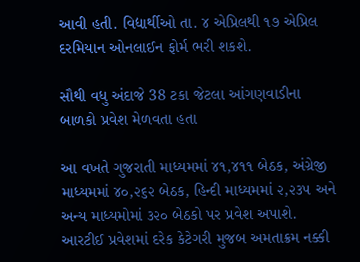આવી હતી. વિદ્યાર્થીઓ તા. ૪ એપ્રિલથી ૧૭ એપ્રિલ દરમિયાન ઓનલાઈન ફોર્મ ભરી શકશે.

સૌથી વધુ અંદાજે 38 ટકા જેટલા આંગણવાડીના બાળકો પ્રવેશ મેળવતા હતા

આ વખતે ગુજરાતી માધ્યમમાં ૪૧,૪૧૧ બેઠક, અંગ્રેજી માધ્યમમાં ૪૦,૨૬૨ બેઠક, હિન્દી માધ્યમમાં ૨,૨૩૫ અને અન્ય માધ્યમોમાં ૩૨૦ બેઠકો પર પ્રવેશ અપાશે. આરટીઈ પ્રવેશમાં દરેક કેટેગરી મુજબ અમતાક્રમ નક્કી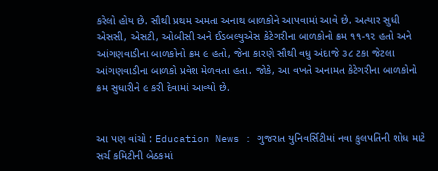કરેલો હોય છે. સૌથી પ્રથમ અમતા અનાથ બાળકોને આપવામાં આવે છે. અત્યાર સુધી એસસી, એસટી, ઓબીસી અને ઈડબલ્યુએસ કેટેગરીના બાળકોનો ક્રમ ૧૧-૧૨ હતો અને આંગણવાડીના બાળકોનો ક્રમ ૯ હતો, જેના કારણે સૌથી વધુ અંદાજે ૩૮ ટકા જેટલા આંગણવાડીના બાળકો પ્રવેશ મેળવતા હતા. જોકે, આ વખતે અનામત કેટેગરીના બાળકોનો ક્રમ સુધારીને ૯ કરી દેવામાં આવ્યો છે.


આ પણ વાંચો : Education News : ગુજરાત યુનિવર્સિટીમાં નવા કુલપતિની શોધ માટે સર્ચ કમિટીની બેઠકમાં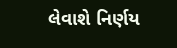લેવાશે નિર્ણય